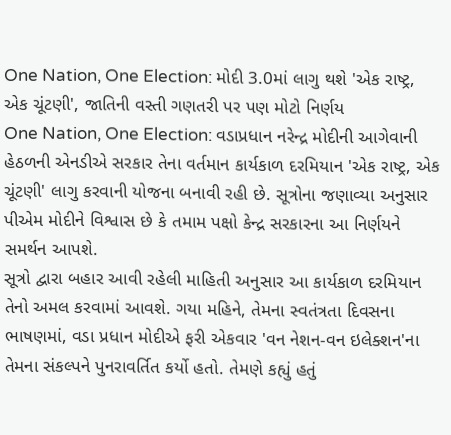One Nation, One Election: મોદી 3.0માં લાગુ થશે 'એક રાષ્ટ્ર, એક ચૂંટણી', જાતિની વસ્તી ગણતરી પર પણ મોટો નિર્ણય
One Nation, One Election: વડાપ્રધાન નરેન્દ્ર મોદીની આગેવાની હેઠળની એનડીએ સરકાર તેના વર્તમાન કાર્યકાળ દરમિયાન 'એક રાષ્ટ્ર, એક ચૂંટણી' લાગુ કરવાની યોજના બનાવી રહી છે. સૂત્રોના જણાવ્યા અનુસાર પીએમ મોદીને વિશ્વાસ છે કે તમામ પક્ષો કેન્દ્ર સરકારના આ નિર્ણયને સમર્થન આપશે.
સૂત્રો દ્વારા બહાર આવી રહેલી માહિતી અનુસાર આ કાર્યકાળ દરમિયાન તેનો અમલ કરવામાં આવશે. ગયા મહિને, તેમના સ્વતંત્રતા દિવસના ભાષણમાં, વડા પ્રધાન મોદીએ ફરી એકવાર 'વન નેશન-વન ઇલેક્શન'ના તેમના સંકલ્પને પુનરાવર્તિત કર્યો હતો. તેમણે કહ્યું હતું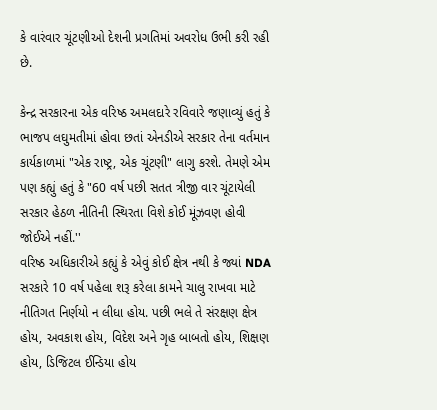કે વારંવાર ચૂંટણીઓ દેશની પ્રગતિમાં અવરોધ ઉભી કરી રહી છે.

કેન્દ્ર સરકારના એક વરિષ્ઠ અમલદારે રવિવારે જણાવ્યું હતું કે ભાજપ લઘુમતીમાં હોવા છતાં એનડીએ સરકાર તેના વર્તમાન કાર્યકાળમાં "એક રાષ્ટ્ર, એક ચૂંટણી" લાગુ કરશે. તેમણે એમ પણ કહ્યું હતું કે "60 વર્ષ પછી સતત ત્રીજી વાર ચૂંટાયેલી સરકાર હેઠળ નીતિની સ્થિરતા વિશે કોઈ મૂંઝવણ હોવી જોઈએ નહીં.''
વરિષ્ઠ અધિકારીએ કહ્યું કે એવું કોઈ ક્ષેત્ર નથી કે જ્યાં NDA સરકારે 10 વર્ષ પહેલા શરૂ કરેલા કામને ચાલુ રાખવા માટે નીતિગત નિર્ણયો ન લીધા હોય. પછી ભલે તે સંરક્ષણ ક્ષેત્ર હોય, અવકાશ હોય, વિદેશ અને ગૃહ બાબતો હોય, શિક્ષણ હોય, ડિજિટલ ઈન્ડિયા હોય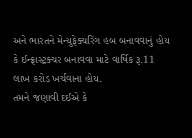અને ભારતને મેન્યુફેક્ચરિંગ હબ બનાવવાનું હોય કે ઈન્ફ્રાસ્ટ્રક્ચર બનાવવા માટે વાર્ષિક રૂ.11 લાખ કરોડ ખર્ચવાના હોય.
તમને જણાવી દઈએ કે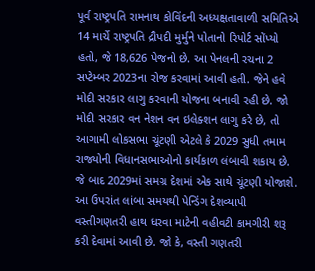પૂર્વ રાષ્ટ્રપતિ રામનાથ કોવિંદની અધ્યક્ષતાવાળી સમિતિએ 14 માર્ચે રાષ્ટ્રપતિ દ્રૌપદી મુર્મુને પોતાનો રિપોર્ટ સોંપ્યો હતો, જે 18,626 પેજનો છે. આ પેનલની રચના 2 સપ્ટેમ્બર 2023ના રોજ કરવામાં આવી હતી. જેને હવે મોદી સરકાર લાગુ કરવાની યોજના બનાવી રહી છે. જો મોદી સરકાર વન નેશન વન ઇલેક્શન લાગુ કરે છે, તો આગામી લોકસભા ચૂંટણી એટલે કે 2029 સુધી તમામ રાજ્યોની વિધાનસભાઓનો કાર્યકાળ લંબાવી શકાય છે. જે બાદ 2029માં સમગ્ર દેશમાં એક સાથે ચૂંટણી યોજાશે.
આ ઉપરાંત લાંબા સમયથી પેન્ડિંગ દેશવ્યાપી વસ્તીગણતરી હાથ ધરવા માટેની વહીવટી કામગીરી શરૂ કરી દેવામાં આવી છે. જો કે, વસ્તી ગણતરી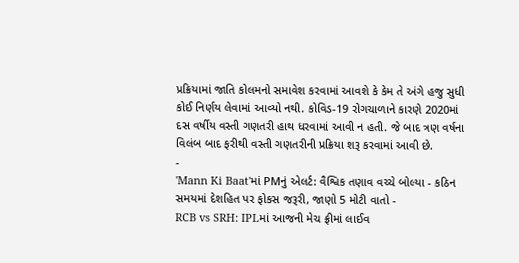પ્રક્રિયામાં જાતિ કોલમનો સમાવેશ કરવામાં આવશે કે કેમ તે અંગે હજુ સુધી કોઈ નિર્ણય લેવામાં આવ્યો નથી. કોવિડ-19 રોગચાળાને કારણે 2020માં દસ વર્ષીય વસ્તી ગણતરી હાથ ધરવામાં આવી ન હતી. જે બાદ ત્રણ વર્ષના વિલંબ બાદ ફરીથી વસ્તી ગણતરીની પ્રક્રિયા શરૂ કરવામાં આવી છે.
-
'Mann Ki Baat'માં PMનું એલર્ટ: વૈશ્વિક તણાવ વચ્ચે બોલ્યા - કઠિન સમયમાં દેશહિત પર ફોકસ જરૂરી, જાણો 5 મોટી વાતો -
RCB vs SRH: IPLમાં આજની મેચ ફ્રીમાં લાઈવ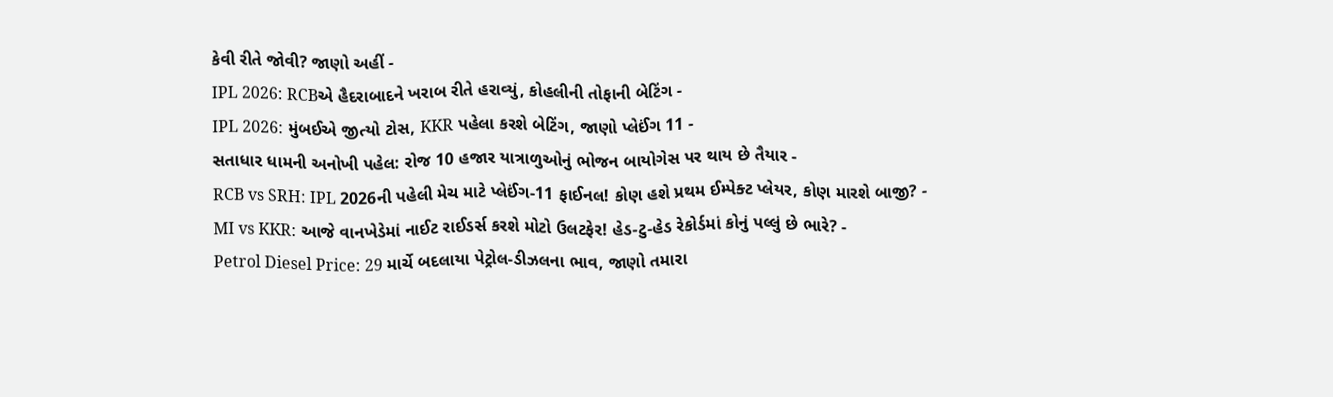કેવી રીતે જોવી? જાણો અહીં -
IPL 2026: RCBએ હૈદરાબાદને ખરાબ રીતે હરાવ્યું, કોહલીની તોફાની બેટિંગ -
IPL 2026: મુંબઈએ જીત્યો ટોસ, KKR પહેલા કરશે બેટિંગ, જાણો પ્લેઈંગ 11 -
સતાધાર ધામની અનોખી પહેલ: રોજ 10 હજાર યાત્રાળુઓનું ભોજન બાયોગેસ પર થાય છે તૈયાર -
RCB vs SRH: IPL 2026ની પહેલી મેચ માટે પ્લેઈંગ-11 ફાઈનલ! કોણ હશે પ્રથમ ઈમ્પેક્ટ પ્લેયર, કોણ મારશે બાજી? -
MI vs KKR: આજે વાનખેડેમાં નાઈટ રાઈડર્સ કરશે મોટો ઉલટફેર! હેડ-ટુ-હેડ રેકોર્ડમાં કોનું પલ્લું છે ભારે? -
Petrol Diesel Price: 29 માર્ચે બદલાયા પેટ્રોલ-ડીઝલના ભાવ, જાણો તમારા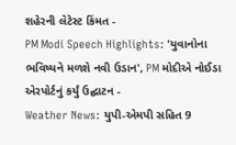શહેરની લેટેસ્ટ કિંમત -
PM Modi Speech Highlights: 'યુવાનોના ભવિષ્યને મળશે નવી ઉડાન', PM મોદીએ નોઈડા એરપોર્ટનું કર્યું ઉદ્ઘાટન -
Weather News: યુપી-એમપી સહિત 9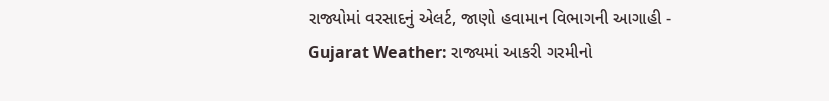રાજ્યોમાં વરસાદનું એલર્ટ, જાણો હવામાન વિભાગની આગાહી -
Gujarat Weather: રાજ્યમાં આકરી ગરમીનો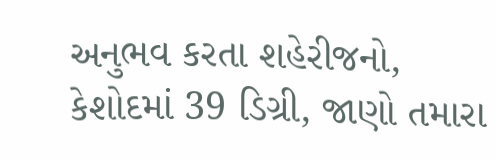અનુભવ કરતા શહેરીજનો, કેશોદમાં 39 ડિગ્રી, જાણો તમારા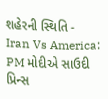શહેરની સ્થિતિ -
Iran Vs America: PM મોદીએ સાઉદી પ્રિન્સ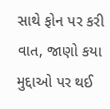સાથે ફોન પર કરી વાત, જાણો કયા મુદ્દાઓ પર થઈ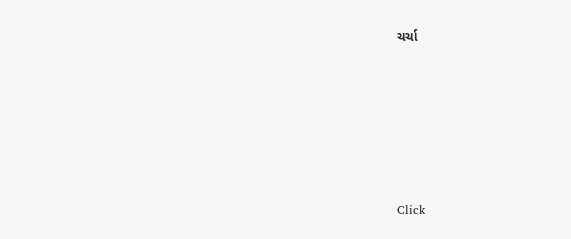ચર્ચા






Click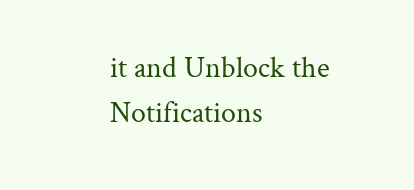it and Unblock the Notifications